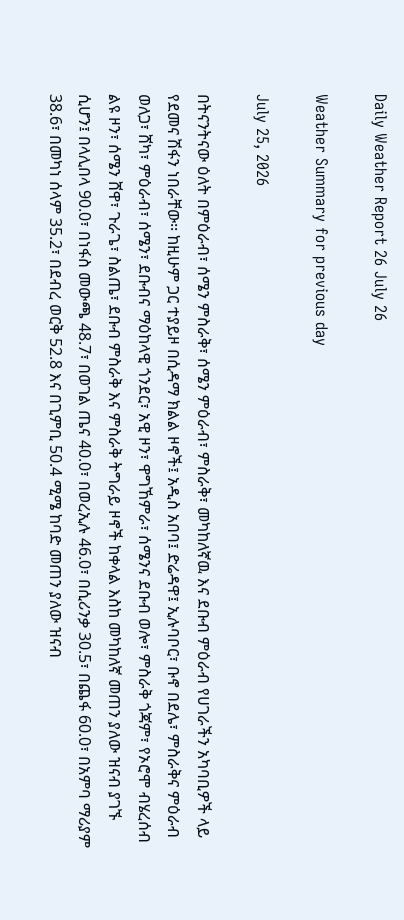Daily Weather Report 26 July 26

Weather Summary for previous day

July 25, 2026

በትናንትናው ዕለት በምዕራብ፣ ሰሜን ምስራቅ፣ ሰሜን ምዕራብ፣ ምስራቅ፣ መካከለኛዉ እና ደቡብ ምዕራብ የሀገራችን አካባቢዎች ላይ የደመና ሽፋን ነበራቸው፡፡ ከዚሁም ጋር ተያይዞ በሲዳማ ክልል ዞኖች፤ አዲስ አበባ፤ ድሬዳዋ፤ ኢሉባቦር፣ ቡኖ በደሌ፣ ምስራቅና ምዕራብ ወለጋ፣ ሸካ፣ ምዕራብ፣ ሰሜን፣ ደቡብና ማዕከላዊ ጎንደር፣ አዊ ዞን፣ ዋግኸምራ፣ ሰሜንና ደቡብ ወሎ፣ ምስራቅ ጎጃም፣ የኦሮሞ ብሄረሰብ ልዩ ዞን፣ ሰሜን ሸዋ፣ ጉራጌ፣ ስልጤ፣ ደቡብ ምስራቅ እና ምስራቅ ትግራይ ዞኖች ከቀላል እስከ መካከለኛ መጠን ያለው ዝናብ ያገኙ ሲሆን፤ በላሊበላ 90.0፣ በነፋስ መውጫ 48.7፣ በወገል ጤና 40.0፣ በወረኢሉ 46.0፣ በሲሪንቃ 30.5፣ በጨፋ 60.0፣ በአምባ ማሪያም 38.6፣ በመካነ ሰላም 35.2፣ በደብረ ወርቅ 52.8 እና በጊምቢ 50.4 ሚሜ ከባድ መጠን ያለው ዝናብ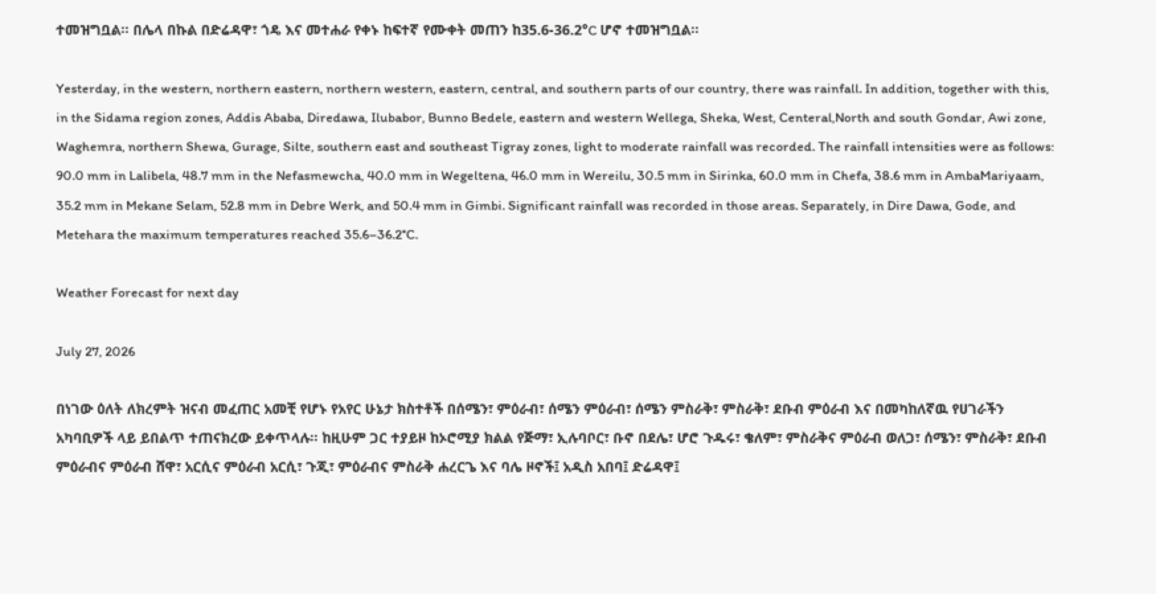ተመዝግቧል፡፡ በሌላ በኩል በድሬዳዋ፣ ጎዴ እና መተሐራ የቀኑ ከፍተኛ የሙቀት መጠን ከ35.6-36.2°C ሆኖ ተመዝግቧል፡፡

Yesterday, in the western, northern eastern, northern western, eastern, central, and southern parts of our country, there was rainfall. In addition, together with this, in the Sidama region zones, Addis Ababa, Diredawa, Ilubabor, Bunno Bedele, eastern and western Wellega, Sheka, West, Centeral,North and south Gondar, Awi zone, Waghemra, northern Shewa, Gurage, Silte, southern east and southeast Tigray zones, light to moderate rainfall was recorded. The rainfall intensities were as follows: 90.0 mm in Lalibela, 48.7 mm in the Nefasmewcha, 40.0 mm in Wegeltena, 46.0 mm in Wereilu, 30.5 mm in Sirinka, 60.0 mm in Chefa, 38.6 mm in AmbaMariyaam, 35.2 mm in Mekane Selam, 52.8 mm in Debre Werk, and 50.4 mm in Gimbi. Significant rainfall was recorded in those areas. Separately, in Dire Dawa, Gode, and Metehara the maximum temperatures reached 35.6–36.2°C.

Weather Forecast for next day

July 27, 2026

በነገው ዕለት ለክረምት ዝናብ መፈጠር አመቺ የሆኑ የአየር ሁኔታ ክስተቶች በሰሜን፣ ምዕራብ፣ ሰሜን ምዕራብ፣ ሰሜን ምስራቅ፣ ምስራቅ፣ ደቡብ ምዕራብ እና በመካከለኛዉ የሀገራችን አካባቢዎች ላይ ይበልጥ ተጠናክረው ይቀጥላሉ፡፡ ከዚሁም ጋር ተያይዞ ከኦሮሚያ ክልል የጅማ፣ ኢሉባቦር፣ ቡኖ በደሌ፣ ሆሮ ጉዱሩ፣ ቄለም፣ ምስራቅና ምዕራብ ወለጋ፣ ሰሜን፣ ምስራቅ፣ ደቡብ ምዕራብና ምዕራብ ሸዋ፣ አርሲና ምዕራብ አርሲ፣ ጉጂ፣ ምዕራብና ምስራቅ ሐረርጌ እና ባሌ ዞኖች፤ አዲስ አበባ፤ ድሬዳዋ፤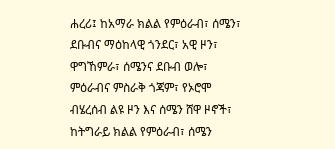ሐረሪ፤ ከአማራ ክልል የምዕራብ፣ ሰሜን፣ ደቡብና ማዕከላዊ ጎንደር፣ አዊ ዞን፣ ዋግኸምራ፣ ሰሜንና ደቡብ ወሎ፣ ምዕራብና ምስራቅ ጎጃም፣ የኦሮሞ ብሄረሰብ ልዩ ዞን እና ሰሜን ሸዋ ዞኖች፣ ከትግራይ ክልል የምዕራብ፣ ሰሜን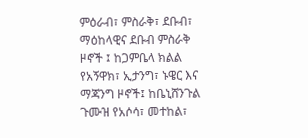ምዕራብ፣ ምስራቅ፣ ደቡብ፣ ማዕከላዊና ደቡብ ምስራቅ ዞኖች ፤ ከጋምቤላ ክልል የአኝዋክ፣ ኢታንግ፣ ኑዌር እና ማጃንግ ዞኖች፤ ከቤኒሸንጉል ጉሙዝ የአሶሳ፣ መተከል፣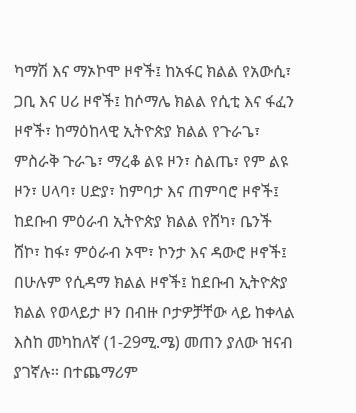ካማሽ እና ማኦኮሞ ዞኖች፤ ከአፋር ክልል የአውሲ፣ ጋቢ እና ሀሪ ዞኖች፤ ከሶማሌ ክልል የሲቲ እና ፋፈን ዞኖች፣ ከማዕከላዊ ኢትዮጵያ ክልል የጉራጌ፣ ምስራቅ ጉራጌ፣ ማረቆ ልዩ ዞን፣ ስልጤ፣ የም ልዩ ዞን፣ ሀላባ፣ ሀድያ፣ ከምባታ እና ጠምባሮ ዞኖች፤ ከደቡብ ምዕራብ ኢትዮጵያ ክልል የሸካ፣ ቤንች ሸኮ፣ ከፋ፣ ምዕራብ ኦሞ፣ ኮንታ እና ዳውሮ ዞኖች፤ በሁሉም የሲዳማ ክልል ዞኖች፤ ከደቡብ ኢትዮጵያ ክልል የወላይታ ዞን በብዙ ቦታዎቻቸው ላይ ከቀላል እስከ መካከለኛ (1-29ሚ.ሜ) መጠን ያለው ዝናብ ያገኛሉ፡፡ በተጨማሪም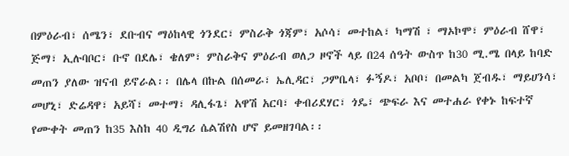በምዕራብ፣ ሰሜን፣ ደቡብና ማዕከላዊ ጎንደር፣ ምስራቅ ጎጃም፣ አሶሳ፣ መተከል፣ ካማሽ ፣ ማኦኮሞ፣ ምዕራብ ሸዋ፣ ጅማ፣ ኢሉባቦር፣ ቡኖ በደሌ፣ ቄለም፣ ምስራቅና ምዕራብ ወለጋ ዞኖች ላይ በ24 ሰዓት ውስጥ ከ30 ሚ.ሜ በላይ ከባድ መጠን ያለው ዝናብ ይኖራል፡፡ በሌላ በኩል በሰመራ፣ ኤሊዳር፣ ጋምቤላ፣ ፉኝዶ፣ አቦቦ፣ በመልካ ጀብዱ፣ ማይሀንሳ፣ መሆኒ፣ ድሬዳዋ፣ አይሻ፣ መተማ፣ ዳሊፋጌ፣ አዋሽ አርባ፣ ቀብሪደሃር፣ ጎዴ፣ ጭፍራ እና መተሐራ የቀኑ ከፍተኛ የሙቀት መጠን ከ35 እስከ 40 ዲግሪ ሴልሽየስ ሆኖ ይመዘገባል፡፡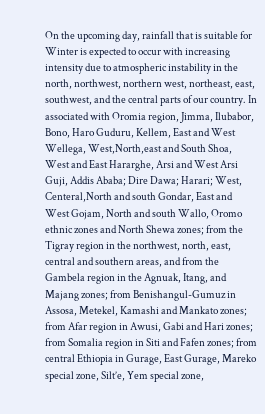On the upcoming day, rainfall that is suitable for Winter is expected to occur with increasing intensity due to atmospheric instability in the north, northwest, northern west, northeast, east, southwest, and the central parts of our country. In associated with Oromia region, Jimma, Ilubabor, Bono, Haro Guduru, Kellem, East and West Wellega, West,North,east and South Shoa, West and East Hararghe, Arsi and West Arsi Guji, Addis Ababa; Dire Dawa; Harari; West, Centeral,North and south Gondar, East and West Gojam, North and south Wallo, Oromo ethnic zones and North Shewa zones; from the Tigray region in the northwest, north, east, central and southern areas, and from the Gambela region in the Agnuak, Itang, and Majang zones; from Benishangul-Gumuz in Assosa, Metekel, Kamashi and Mankato zones; from Afar region in Awusi, Gabi and Hari zones; from Somalia region in Siti and Fafen zones; from central Ethiopia in Gurage, East Gurage, Mareko special zone, Silt’e, Yem special zone,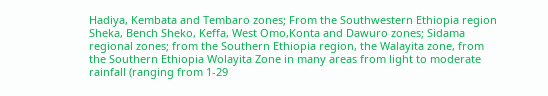Hadiya, Kembata and Tembaro zones; From the Southwestern Ethiopia region Sheka, Bench Sheko, Keffa, West Omo,Konta and Dawuro zones; Sidama regional zones; from the Southern Ethiopia region, the Walayita zone, from the Southern Ethiopia Wolayita Zone in many areas from light to moderate rainfall (ranging from 1-29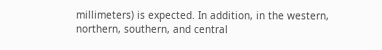millimeters) is expected. In addition, in the western, northern, southern, and central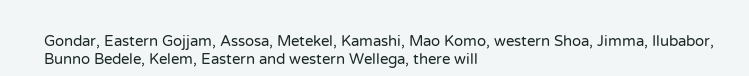Gondar, Eastern Gojjam, Assosa, Metekel, Kamashi, Mao Komo, western Shoa, Jimma, Ilubabor, Bunno Bedele, Kelem, Eastern and western Wellega, there will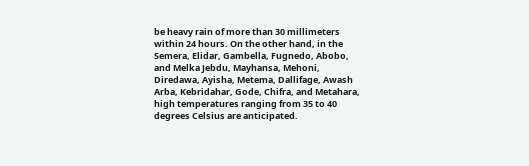be heavy rain of more than 30 millimeters within 24 hours. On the other hand, in the Semera, Elidar, Gambella, Fugnedo, Abobo, and Melka Jebdu, Mayhansa, Mehoni, Diredawa, Ayisha, Metema, Dallifage, Awash Arba, Kebridahar, Gode, Chifra, and Metahara, high temperatures ranging from 35 to 40 degrees Celsius are anticipated.